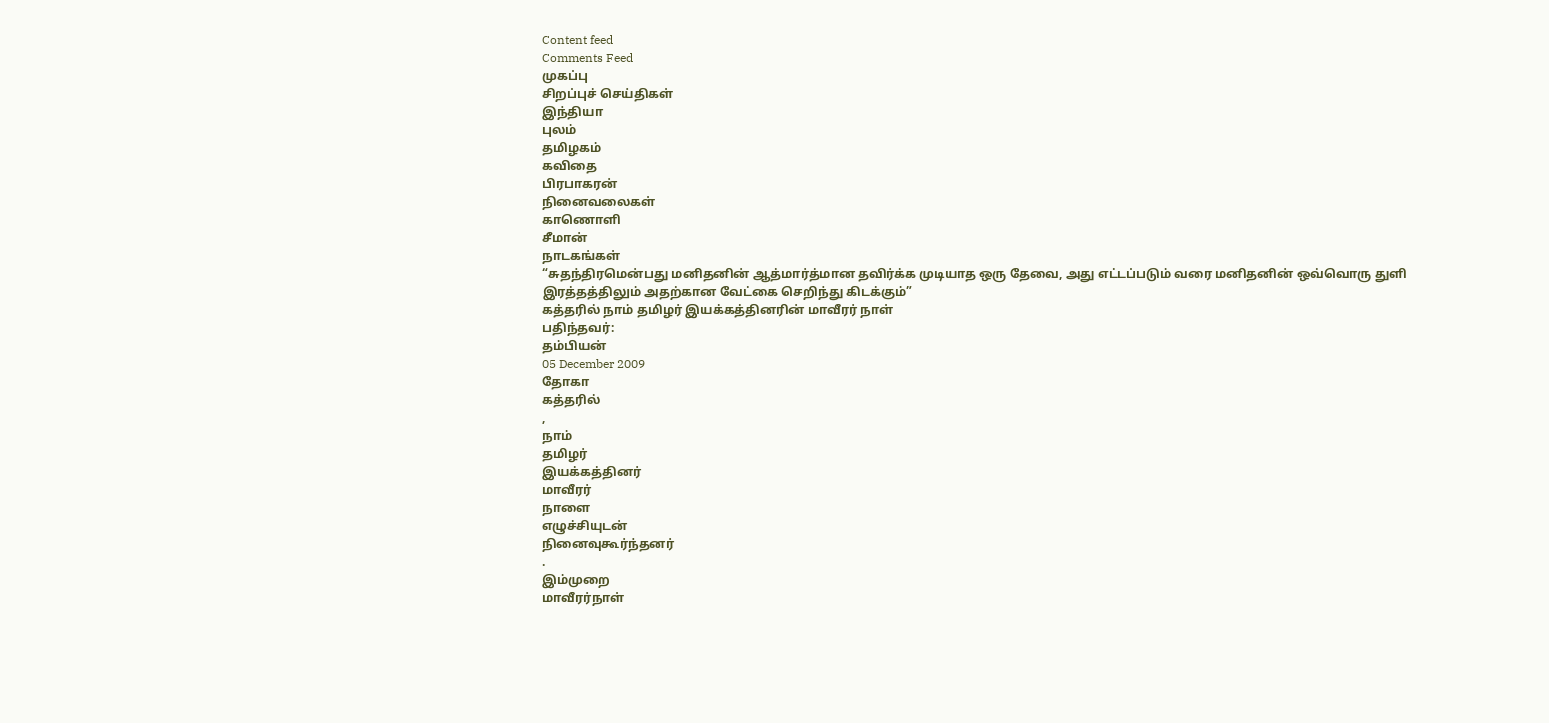Content feed
Comments Feed
முகப்பு
சிறப்புச் செய்திகள்
இந்தியா
புலம்
தமிழகம்
கவிதை
பிரபாகரன்
நினைவலைகள்
காணொளி
சீமான்
நாடகங்கள்
“சுதந்திரமென்பது மனிதனின் ஆத்மார்த்மான தவிர்க்க முடியாத ஒரு தேவை, அது எட்டப்படும் வரை மனிதனின் ஒவ்வொரு துளி இரத்தத்திலும் அதற்கான வேட்கை செறிந்து கிடக்கும்”
கத்தரில் நாம் தமிழர் இயக்கத்தினரின் மாவீரர் நாள்
பதிந்தவர்:
தம்பியன்
05 December 2009
தோகா
கத்தரில்
,
நாம்
தமிழர்
இயக்கத்தினர்
மாவீரர்
நாளை
எழுச்சியுடன்
நினைவுகூர்ந்தனர்
.
இம்முறை
மாவீரர்நாள்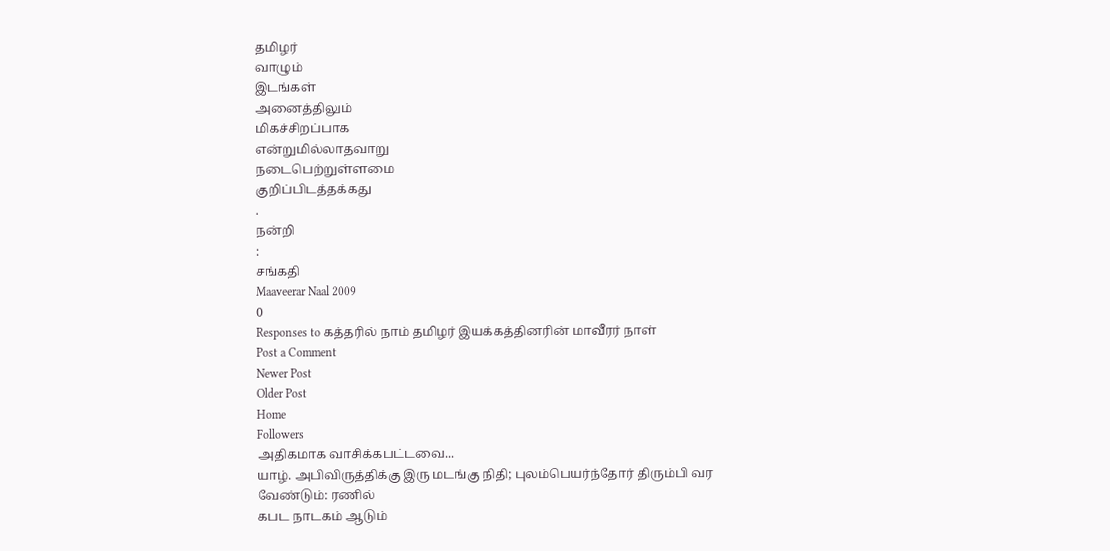தமிழர்
வாழும்
இடங்கள்
அனைத்திலும்
மிகச்சிறப்பாக
என்றுமில்லாதவாறு
நடைபெற்றுள்ளமை
குறிப்பிடத்தக்கது
.
நன்றி
:
சங்கதி
Maaveerar Naal 2009
0
Responses to கத்தரில் நாம் தமிழர் இயக்கத்தினரின் மாவீரர் நாள்
Post a Comment
Newer Post
Older Post
Home
Followers
அதிகமாக வாசிக்கபட்டவை...
யாழ். அபிவிருத்திக்கு இரு மடங்கு நிதி; புலம்பெயர்ந்தோர் திரும்பி வர வேண்டும்: ரணில்
கபட நாடகம் ஆடும்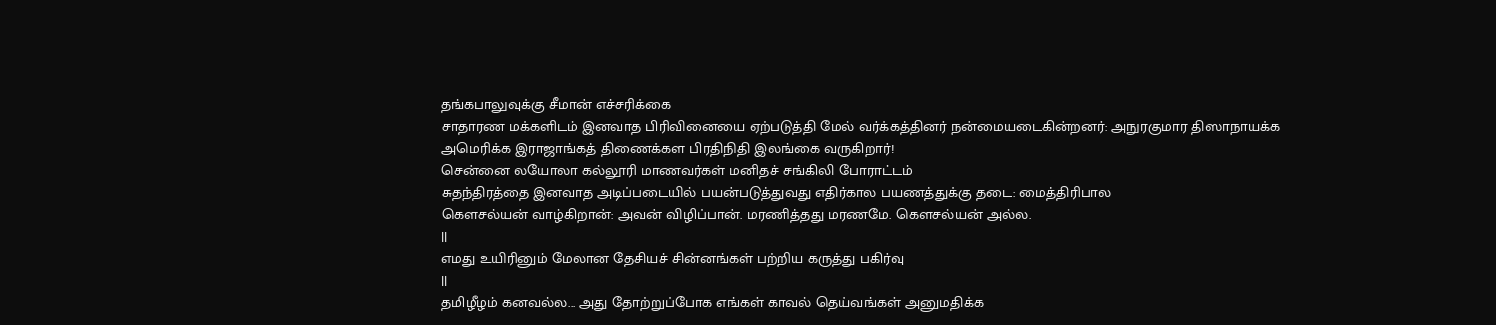தங்கபாலுவுக்கு சீமான் எச்சரிக்கை
சாதாரண மக்களிடம் இனவாத பிரிவினையை ஏற்படுத்தி மேல் வர்க்கத்தினர் நன்மையடைகின்றனர்: அநுரகுமார திஸாநாயக்க
அமெரிக்க இராஜாங்கத் திணைக்கள பிரதிநிதி இலங்கை வருகிறார்!
சென்னை லயோலா கல்லூரி மாணவர்கள் மனிதச் சங்கிலி போராட்டம்
சுதந்திரத்தை இனவாத அடிப்படையில் பயன்படுத்துவது எதிர்கால பயணத்துக்கு தடை: மைத்திரிபால
கௌசல்யன் வாழ்கிறான்: அவன் விழிப்பான். மரணித்தது மரணமே. கௌசல்யன் அல்ல.
||
எமது உயிரினும் மேலான தேசியச் சின்னங்கள் பற்றிய கருத்து பகிர்வு
||
தமிழீழம் கனவல்ல... அது தோற்றுப்போக எங்கள் காவல் தெய்வங்கள் அனுமதிக்க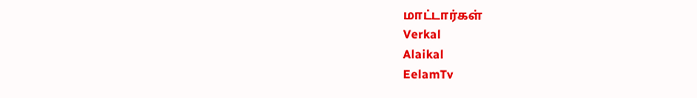மாட்டார்கள்
Verkal
Alaikal
EelamTv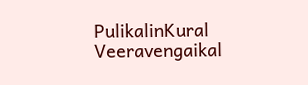PulikalinKural
Veeravengaikal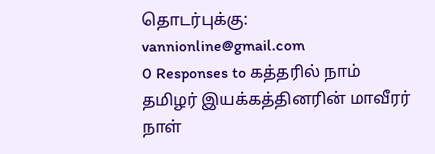தொடர்புக்கு: vannionline@gmail.com
0 Responses to கத்தரில் நாம் தமிழர் இயக்கத்தினரின் மாவீரர் நாள்